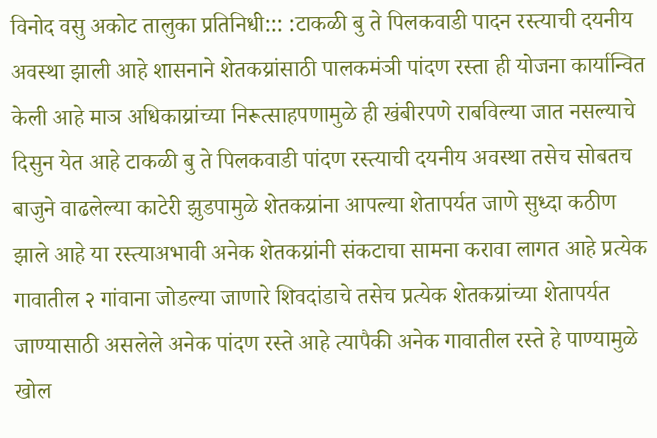विनोद वसु अकोट तालुका प्रतिनिधी::: :टाकळी बु ते पिलकवाडी पादन रस्त्याची दयनीय अवस्था झाली आहे शासनाने शेतकय्रांसाठी पालकमंञी पांदण रस्ता ही योजना कार्यान्वित केली आहे माञ अधिकाय्रांच्या निरूत्साहपणामुळे ही खंबीरपणे राबविल्या जात नसल्याचे दिसुन येत आहे टाकळी बु ते पिलकवाडी पांदण रस्त्याची दयनीय अवस्था तसेच सोबतच बाजुने वाढलेल्या काटेरी झुडपामुळे शेतकय्रांना आपल्या शेतापर्यत जाणे सुध्दा कठीण झाले आहे या रस्त्याअभावी अनेक शेतकय्रांनी संकटाचा सामना करावा लागत आहे प्रत्येक गावातील २ गांवाना जोडल्या जाणारे शिवदांडाचे तसेच प्रत्येक शेतकय्रांच्या शेतापर्यत जाण्यासाठी असलेले अनेक पांदण रस्ते आहे त्यापैकी अनेक गावातील रस्ते हे पाण्यामुळे खोल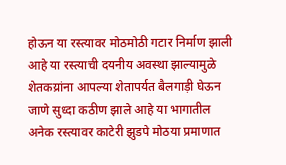होऊन या रस्त्यावर मोठमोठी गटार निर्माण झाली आहे या रस्त्याची दयनीय अवस्था झाल्यामुळे शेतकय्रांना आपल्या शेतापर्यत बैलगाड़ी घेऊन जाणे सुध्दा कठीण झाले आहे या भागातील अनेक रस्त्यावर काटेरी झुडपे मोठया प्रमाणात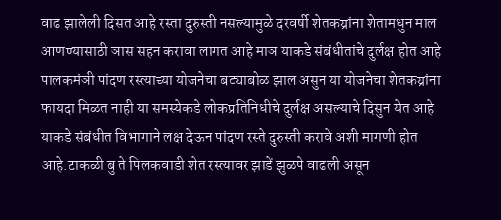वाढ झालेली दिसत आहे रस्ता दुरुस्ती नसल्यामुळे दरवर्षी शेतकय्रांना शेतामधुन माल आणण्यासाठी ञास सहन करावा लागत आहे माञ याकडे संबंधीतांचे दुर्लक्ष होत आहे पालकमंञी पांदण रस्त्याच्या योजनेचा बट्याबोळ झाल असुन या योजनेचा शेतकय्रांना फायदा मिळत नाही या समस्येकडे लोकप्रतिनिधीचे दुर्लक्ष असल्याचे दिसुन येत आहे याकडे संबंधीत विभागाने लक्ष देऊन पांदण रस्ते दुरुस्ती करावे अशी मागणी होत आहे.टाकळी बु ते पिलकवाडी शेत रस्त्यावर झाडें झुळपे वाढली असून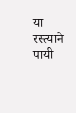या रस्त्याने पायी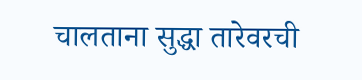चालताना सुद्धा तारेवरची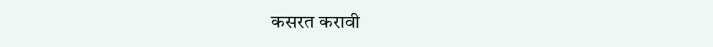कसरत करावी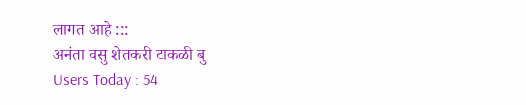लागत आहे :::
अनंता वसु शेतकरी टाकळी बु
Users Today : 54